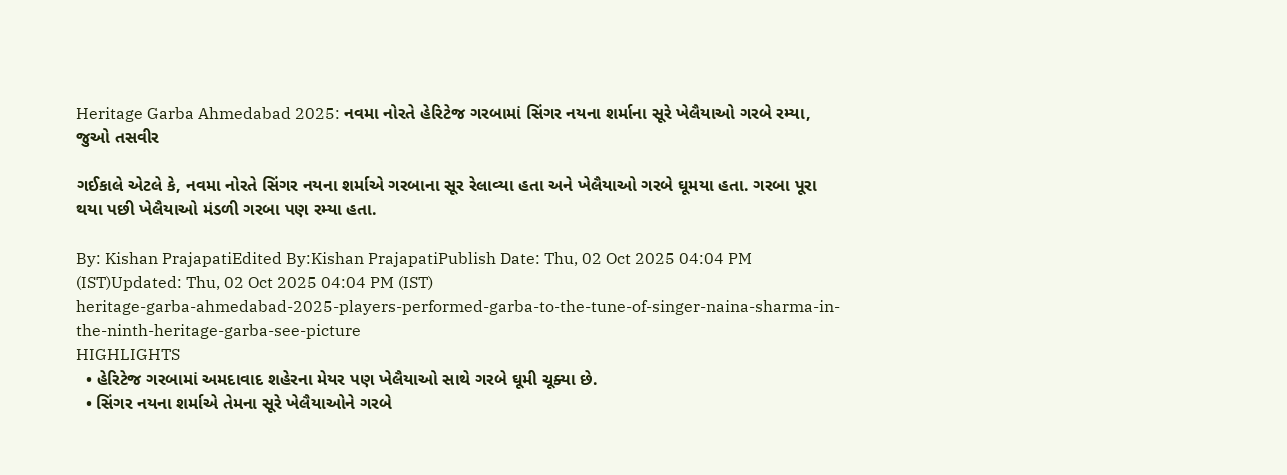Heritage Garba Ahmedabad 2025: નવમા નોરતે હેરિટેજ ગરબામાં સિંગર નયના શર્માના સૂરે ખેલૈયાઓ ગરબે રમ્યા, જુઓ તસવીર

ગઈકાલે એટલે કે, નવમા નોરતે સિંગર નયના શર્માએ ગરબાના સૂર રેલાવ્યા હતા અને ખેલૈયાઓ ગરબે ઘૂમયા હતા. ગરબા પૂરા થયા પછી ખેલૈયાઓ મંડળી ગરબા પણ રમ્યા હતા.

By: Kishan PrajapatiEdited By:Kishan PrajapatiPublish Date: Thu, 02 Oct 2025 04:04 PM (IST)Updated: Thu, 02 Oct 2025 04:04 PM (IST)
heritage-garba-ahmedabad-2025-players-performed-garba-to-the-tune-of-singer-naina-sharma-in-the-ninth-heritage-garba-see-picture
HIGHLIGHTS
  • હેરિટેજ ગરબામાં અમદાવાદ શહેરના મેયર પણ ખેલૈયાઓ સાથે ગરબે ઘૂમી ચૂક્યા છે.
  • સિંગર નયના શર્માએ તેમના સૂરે ખેલૈયાઓને ગરબે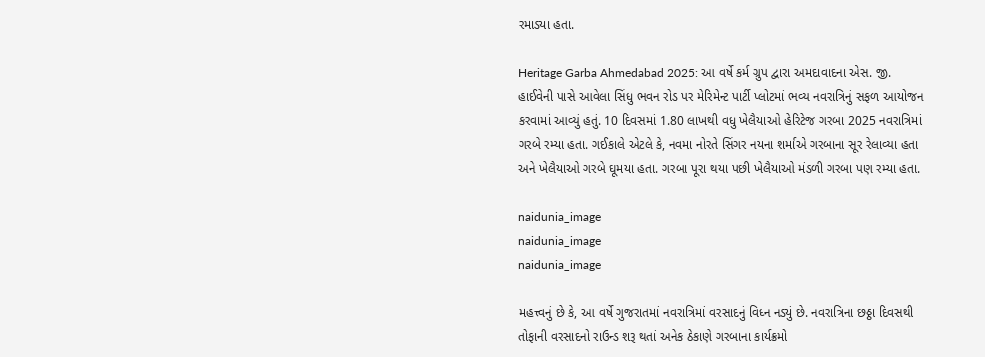રમાડ્યા હતા.

Heritage Garba Ahmedabad 2025: આ વર્ષે કર્મ ગ્રુપ દ્વારા અમદાવાદના એસ. જી. હાઈવેની પાસે આવેલા સિંધુ ભવન રોડ પર મેરિમેન્ટ પાર્ટી પ્લોટમાં ભવ્ય નવરાત્રિનું સફળ આયોજન કરવામાં આવ્યું હતું. 10 દિવસમાં 1.80 લાખથી વધુ ખેલૈયાઓ હેરિટેજ ગરબા 2025 નવરાત્રિમાં ગરબે રમ્યા હતા. ગઈકાલે એટલે કે, નવમા નોરતે સિંગર નયના શર્માએ ગરબાના સૂર રેલાવ્યા હતા અને ખેલૈયાઓ ગરબે ઘૂમયા હતા. ગરબા પૂરા થયા પછી ખેલૈયાઓ મંડળી ગરબા પણ રમ્યા હતા.

naidunia_image
naidunia_image
naidunia_image

મહત્ત્વનું છે કે, આ વર્ષે ગુજરાતમાં નવરાત્રિમાં વરસાદનું વિધ્ન નડ્યું છે. નવરાત્રિના છઠ્ઠા દિવસથી તોફાની વરસાદનો રાઉન્ડ શરૂ થતાં અનેક ઠેકાણે ગરબાના કાર્યક્રમો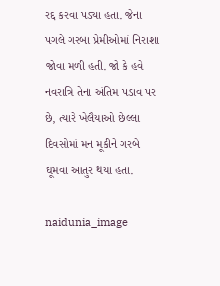રદ્દ કરવા પડ્યા હતા. જેના પગલે ગરબા પ્રેમીઓમાં નિરાશા જોવા મળી હતી. જો કે હવે નવરાત્રિ તેના અંતિમ પડાવ પર છે, ત્યારે ખેલૈયાઓ છેલ્લા દિવસોમાં મન મૂકીને ગરબે ઘૂમવા આતુર થયા હતા.

naidunia_image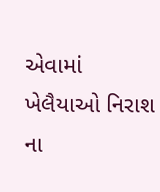એવામાં ખેલૈયાઓ નિરાશ ના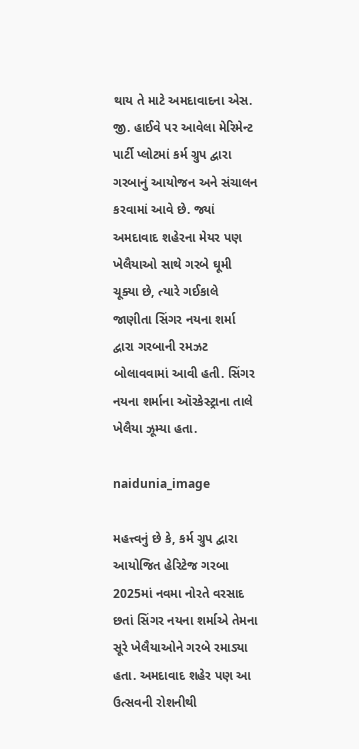થાય તે માટે અમદાવાદના એસ. જી. હાઈવે પર આવેલા મેરિમેન્ટ પાર્ટી પ્લોટમાં કર્મ ગ્રુપ દ્વારા ગરબાનું આયોજન અને સંચાલન કરવામાં આવે છે. જ્યાં અમદાવાદ શહેરના મેયર પણ ખેલૈયાઓ સાથે ગરબે ઘૂમી ચૂક્યા છે, ત્યારે ગઈકાલે જાણીતા સિંગર નયના શર્મા દ્વારા ગરબાની રમઝટ બોલાવવામાં આવી હતી. સિંગર નયના શર્માના ઑરકેસ્ટ્રાના તાલે ખેલૈયા ઝૂમ્યા હતા.

naidunia_image

મહત્ત્વનું છે કે, કર્મ ગ્રુપ દ્વારા આયોજિત હેરિટેજ ગરબા 2025માં નવમા નોરતે વરસાદ છતાં સિંગર નયના શર્માએ તેમના સૂરે ખેલૈયાઓને ગરબે રમાડ્યા હતા. અમદાવાદ શહેર પણ આ ઉત્સવની રોશનીથી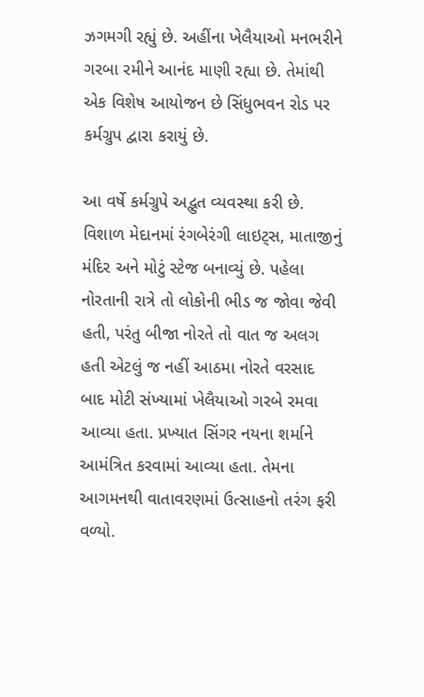ઝગમગી રહ્યું છે. અહીંના ખેલૈયાઓ મનભરીને ગરબા રમીને આનંદ માણી રહ્યા છે. તેમાંથી એક વિશેષ આયોજન છે સિંધુભવન રોડ પર કર્મગ્રુપ દ્વારા કરાયું છે.

આ વર્ષે કર્મગ્રુપે અદ્ભુત વ્યવસ્થા કરી છે. વિશાળ મેદાનમાં રંગબેરંગી લાઇટ્સ, માતાજીનું મંદિર અને મોટું સ્ટેજ બનાવ્યું છે. પહેલા નોરતાની રાત્રે તો લોકોની ભીડ જ જોવા જેવી હતી, પરંતુ બીજા નોરતે તો વાત જ અલગ હતી એટલું જ નહીં આઠમા નોરતે વરસાદ બાદ મોટી સંખ્યામાં ખેલૈયાઓ ગરબે રમવા આવ્યા હતા. પ્રખ્યાત સિંગર નયના શર્માને આમંત્રિત કરવામાં આવ્યા હતા. તેમના આગમનથી વાતાવરણમાં ઉત્સાહનો તરંગ ફરી વળ્યો.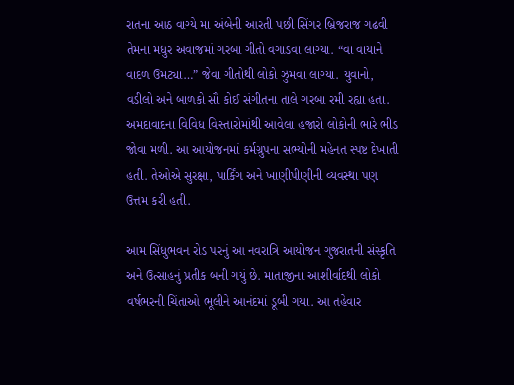રાતના આઠ વાગ્યે મા અંબેની આરતી પછી સિંગર બ્રિજરાજ ગઢવી તેમના મધુર અવાજમાં ગરબા ગીતો વગાડવા લાગ્યા. “વા વાયાને વાદળ ઉમટ્યા…” જેવા ગીતોથી લોકો ઝુમવા લાગ્યા. યુવાનો, વડીલો અને બાળકો સૌ કોઈ સંગીતના તાલે ગરબા રમી રહ્યા હતા. અમદાવાદના વિવિધ વિસ્તારોમાંથી આવેલા હજારો લોકોની ભારે ભીડ જોવા મળી. આ આયોજનમાં કર્મગ્રુપના સભ્યોની મહેનત સ્પષ્ટ દેખાતી હતી. તેઓએ સુરક્ષા, પાર્કિંગ અને ખાણીપીણીની વ્યવસ્થા પણ ઉત્તમ કરી હતી.

આમ સિંધુભવન રોડ પરનું આ નવરાત્રિ આયોજન ગુજરાતની સંસ્કૃતિ અને ઉત્સાહનું પ્રતીક બની ગયું છે. માતાજીના આશીર્વાદથી લોકો વર્ષભરની ચિંતાઓ ભૂલીને આનંદમાં ડૂબી ગયા. આ તહેવાર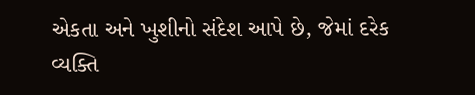એકતા અને ખુશીનો સંદેશ આપે છે, જેમાં દરેક વ્યક્તિ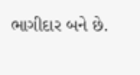ભાગીદાર બને છે.